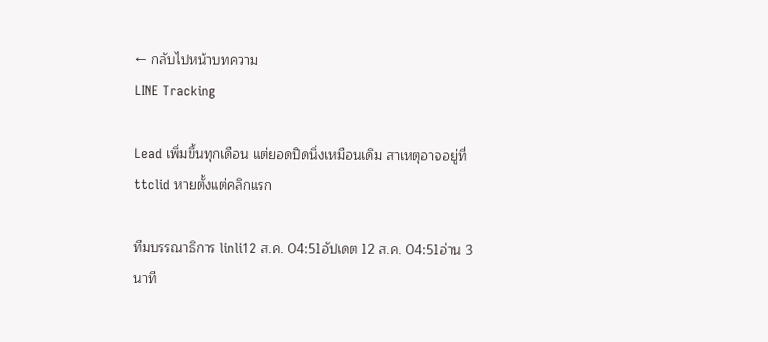← กลับไปหน้าบทความ
LINE Tracking

Lead เพิ่มขึ้นทุกเดือน แต่ยอดปิดนิ่งเหมือนเดิม สาเหตุอาจอยู่ที่ ttclid หายตั้งแต่คลิกแรก

ทีมบรรณาธิการ linli12 ส.ค. 04:51อัปเดต 12 ส.ค. 04:51อ่าน 3 นาที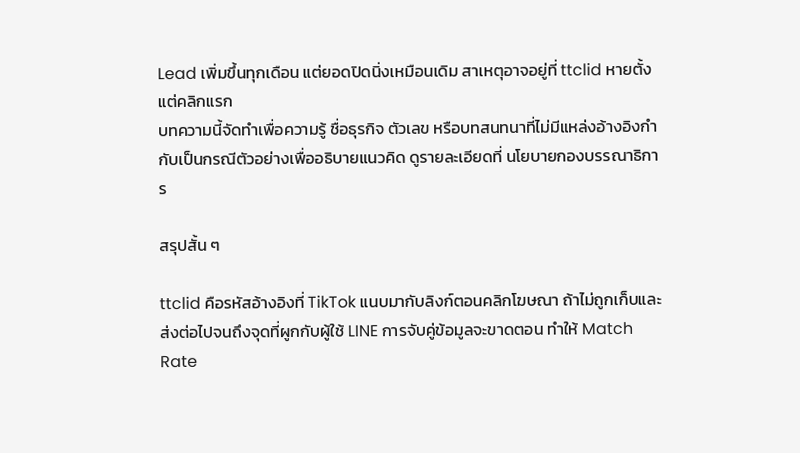Lead เพิ่มขึ้นทุกเดือน แต่ยอดปิดนิ่งเหมือนเดิม สาเหตุอาจอยู่ที่ ttclid หายตั้งแต่คลิกแรก
บทความนี้จัดทำเพื่อความรู้ ชื่อธุรกิจ ตัวเลข หรือบทสนทนาที่ไม่มีแหล่งอ้างอิงกำกับเป็นกรณีตัวอย่างเพื่ออธิบายแนวคิด ดูรายละเอียดที่ นโยบายกองบรรณาธิการ

สรุปสั้น ๆ

ttclid คือรหัสอ้างอิงที่ TikTok แนบมากับลิงก์ตอนคลิกโฆษณา ถ้าไม่ถูกเก็บและส่งต่อไปจนถึงจุดที่ผูกกับผู้ใช้ LINE การจับคู่ข้อมูลจะขาดตอน ทำให้ Match Rate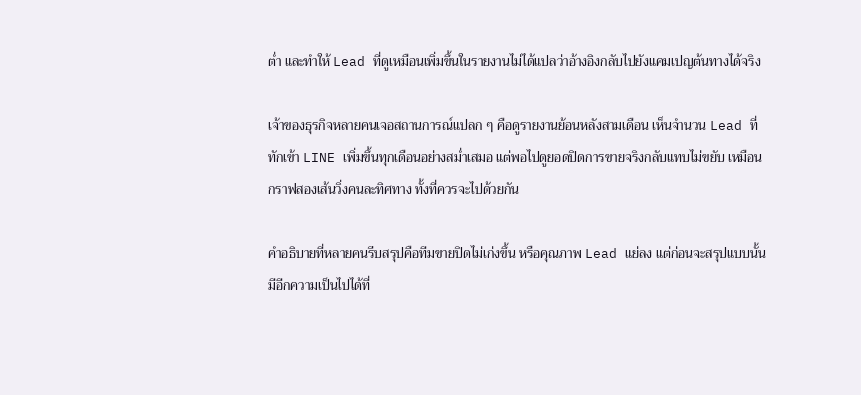ต่ำ และทำให้ Lead ที่ดูเหมือนเพิ่มขึ้นในรายงานไม่ได้แปลว่าอ้างอิงกลับไปยังแคมเปญต้นทางได้จริง

เจ้าของธุรกิจหลายคนเจอสถานการณ์แปลก ๆ คือดูรายงานย้อนหลังสามเดือน เห็นจำนวน Lead ที่ทักเข้า LINE เพิ่มขึ้นทุกเดือนอย่างสม่ำเสมอ แต่พอไปดูยอดปิดการขายจริงกลับแทบไม่ขยับ เหมือนกราฟสองเส้นวิ่งคนละทิศทาง ทั้งที่ควรจะไปด้วยกัน

คำอธิบายที่หลายคนรีบสรุปคือทีมขายปิดไม่เก่งขึ้น หรือคุณภาพ Lead แย่ลง แต่ก่อนจะสรุปแบบนั้น มีอีกความเป็นไปได้ที่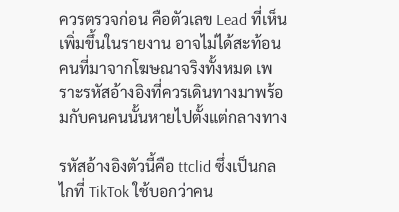ควรตรวจก่อน คือตัวเลข Lead ที่เห็นเพิ่มขึ้นในรายงาน อาจไม่ได้สะท้อนคนที่มาจากโฆษณาจริงทั้งหมด เพราะรหัสอ้างอิงที่ควรเดินทางมาพร้อมกับคนคนนั้นหายไปตั้งแต่กลางทาง

รหัสอ้างอิงตัวนี้คือ ttclid ซึ่งเป็นกลไกที่ TikTok ใช้บอกว่าคน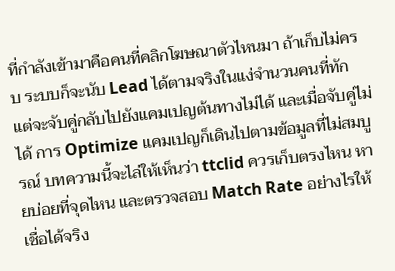ที่กำลังเข้ามาคือคนที่คลิกโฆษณาตัวไหนมา ถ้าเก็บไม่ครบ ระบบก็จะนับ Lead ได้ตามจริงในแง่จำนวนคนที่ทัก แต่จะจับคู่กลับไปยังแคมเปญต้นทางไม่ได้ และเมื่อจับคู่ไม่ได้ การ Optimize แคมเปญก็เดินไปตามข้อมูลที่ไม่สมบูรณ์ บทความนี้จะไล่ให้เห็นว่า ttclid ควรเก็บตรงไหน หายบ่อยที่จุดไหน และตรวจสอบ Match Rate อย่างไรให้เชื่อได้จริง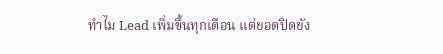ทำไม Lead เพิ่มขึ้นทุกเดือน แต่ยอดปิดยัง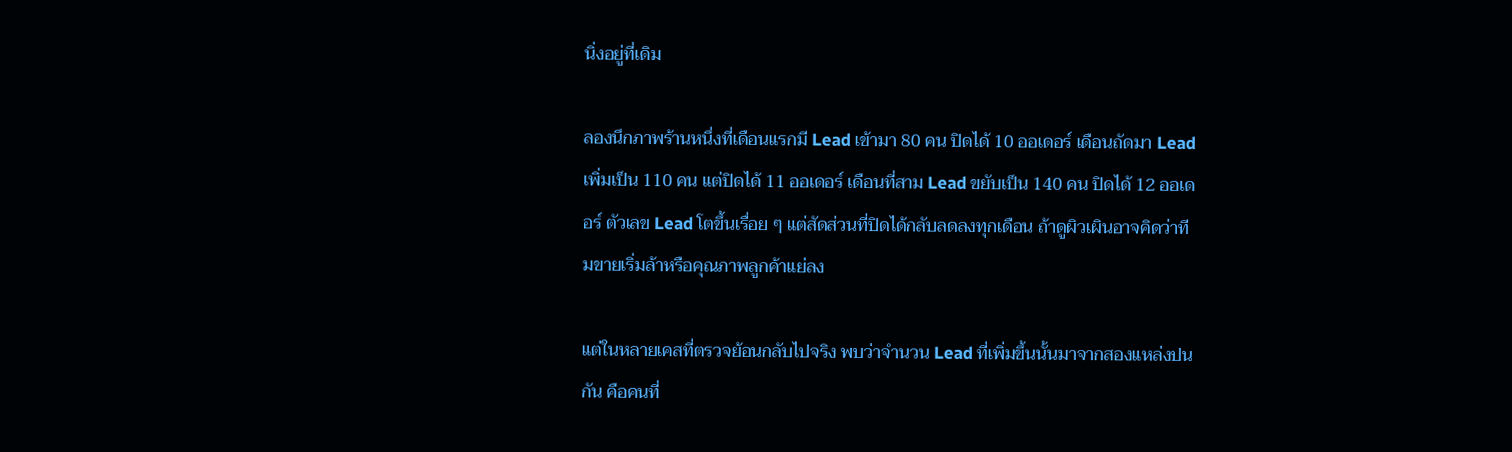นิ่งอยู่ที่เดิม

ลองนึกภาพร้านหนึ่งที่เดือนแรกมี Lead เข้ามา 80 คน ปิดได้ 10 ออเดอร์ เดือนถัดมา Lead เพิ่มเป็น 110 คน แต่ปิดได้ 11 ออเดอร์ เดือนที่สาม Lead ขยับเป็น 140 คน ปิดได้ 12 ออเดอร์ ตัวเลข Lead โตขึ้นเรื่อย ๆ แต่สัดส่วนที่ปิดได้กลับลดลงทุกเดือน ถ้าดูผิวเผินอาจคิดว่าทีมขายเริ่มล้าหรือคุณภาพลูกค้าแย่ลง

แต่ในหลายเคสที่ตรวจย้อนกลับไปจริง พบว่าจำนวน Lead ที่เพิ่มขึ้นนั้นมาจากสองแหล่งปนกัน คือคนที่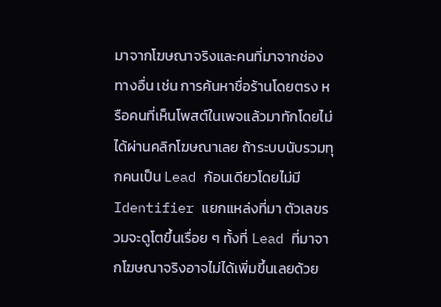มาจากโฆษณาจริงและคนที่มาจากช่องทางอื่น เช่น การค้นหาชื่อร้านโดยตรง หรือคนที่เห็นโพสต์ในเพจแล้วมาทักโดยไม่ได้ผ่านคลิกโฆษณาเลย ถ้าระบบนับรวมทุกคนเป็น Lead ก้อนเดียวโดยไม่มี Identifier แยกแหล่งที่มา ตัวเลขรวมจะดูโตขึ้นเรื่อย ๆ ทั้งที่ Lead ที่มาจากโฆษณาจริงอาจไม่ได้เพิ่มขึ้นเลยด้วย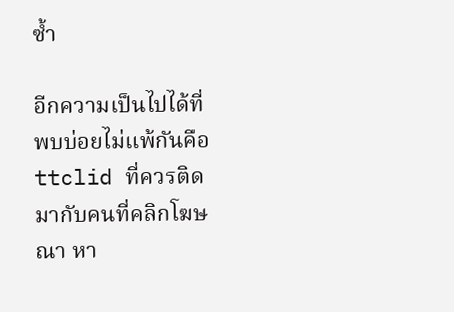ซ้ำ

อีกความเป็นไปได้ที่พบบ่อยไม่แพ้กันคือ ttclid ที่ควรติดมากับคนที่คลิกโฆษณา หา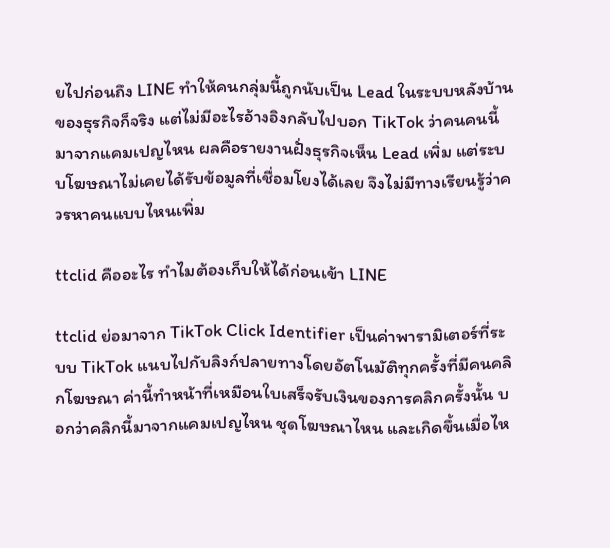ยไปก่อนถึง LINE ทำให้คนกลุ่มนี้ถูกนับเป็น Lead ในระบบหลังบ้านของธุรกิจก็จริง แต่ไม่มีอะไรอ้างอิงกลับไปบอก TikTok ว่าคนคนนี้มาจากแคมเปญไหน ผลคือรายงานฝั่งธุรกิจเห็น Lead เพิ่ม แต่ระบบโฆษณาไม่เคยได้รับข้อมูลที่เชื่อมโยงได้เลย จึงไม่มีทางเรียนรู้ว่าควรหาคนแบบไหนเพิ่ม

ttclid คืออะไร ทำไมต้องเก็บให้ได้ก่อนเข้า LINE

ttclid ย่อมาจาก TikTok Click Identifier เป็นค่าพารามิเตอร์ที่ระบบ TikTok แนบไปกับลิงก์ปลายทางโดยอัตโนมัติทุกครั้งที่มีคนคลิกโฆษณา ค่านี้ทำหน้าที่เหมือนใบเสร็จรับเงินของการคลิกครั้งนั้น บอกว่าคลิกนี้มาจากแคมเปญไหน ชุดโฆษณาไหน และเกิดขึ้นเมื่อไห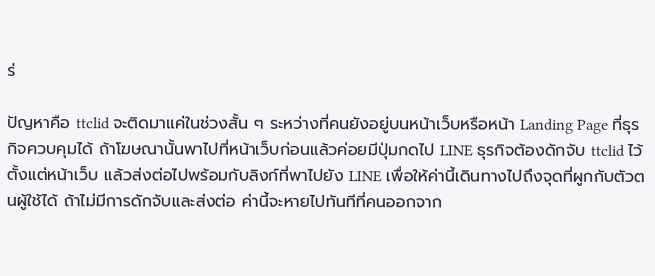ร่

ปัญหาคือ ttclid จะติดมาแค่ในช่วงสั้น ๆ ระหว่างที่คนยังอยู่บนหน้าเว็บหรือหน้า Landing Page ที่ธุรกิจควบคุมได้ ถ้าโฆษณานั้นพาไปที่หน้าเว็บก่อนแล้วค่อยมีปุ่มกดไป LINE ธุรกิจต้องดักจับ ttclid ไว้ตั้งแต่หน้าเว็บ แล้วส่งต่อไปพร้อมกับลิงก์ที่พาไปยัง LINE เพื่อให้ค่านี้เดินทางไปถึงจุดที่ผูกกับตัวตนผู้ใช้ได้ ถ้าไม่มีการดักจับและส่งต่อ ค่านี้จะหายไปทันทีที่คนออกจาก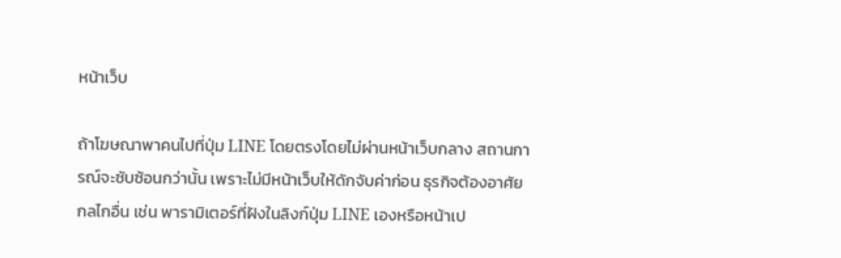หน้าเว็บ

ถ้าโฆษณาพาคนไปที่ปุ่ม LINE โดยตรงโดยไม่ผ่านหน้าเว็บกลาง สถานการณ์จะซับซ้อนกว่านั้น เพราะไม่มีหน้าเว็บให้ดักจับค่าก่อน ธุรกิจต้องอาศัยกลไกอื่น เช่น พารามิเตอร์ที่ฝังในลิงก์ปุ่ม LINE เองหรือหน้าเป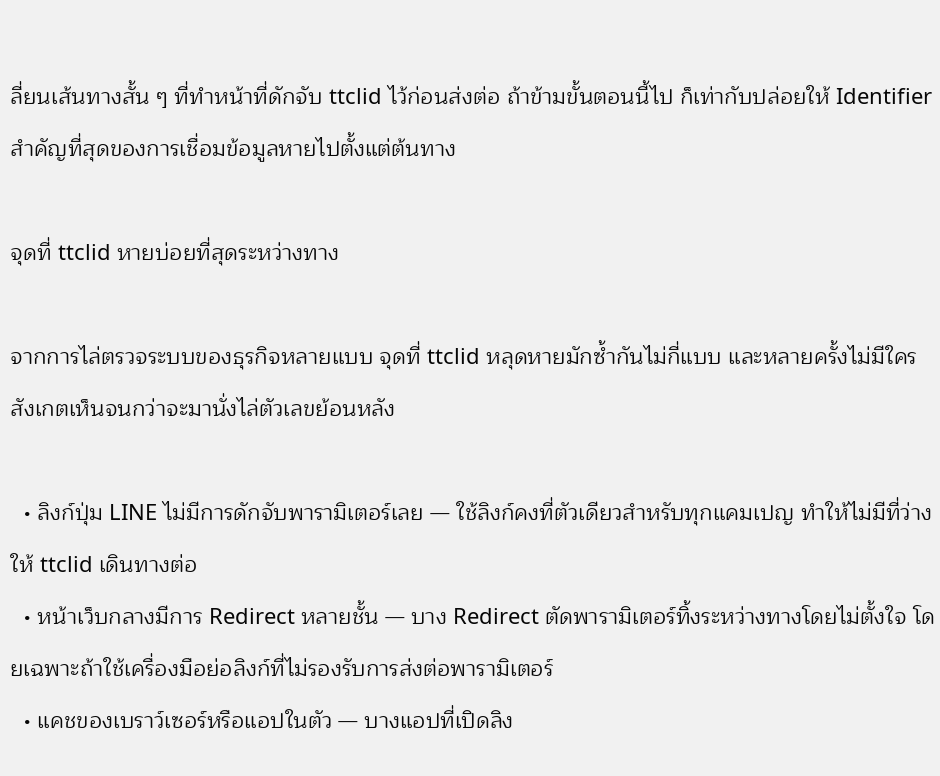ลี่ยนเส้นทางสั้น ๆ ที่ทำหน้าที่ดักจับ ttclid ไว้ก่อนส่งต่อ ถ้าข้ามขั้นตอนนี้ไป ก็เท่ากับปล่อยให้ Identifier สำคัญที่สุดของการเชื่อมข้อมูลหายไปตั้งแต่ต้นทาง

จุดที่ ttclid หายบ่อยที่สุดระหว่างทาง

จากการไล่ตรวจระบบของธุรกิจหลายแบบ จุดที่ ttclid หลุดหายมักซ้ำกันไม่กี่แบบ และหลายครั้งไม่มีใครสังเกตเห็นจนกว่าจะมานั่งไล่ตัวเลขย้อนหลัง

  • ลิงก์ปุ่ม LINE ไม่มีการดักจับพารามิเตอร์เลย — ใช้ลิงก์คงที่ตัวเดียวสำหรับทุกแคมเปญ ทำให้ไม่มีที่ว่างให้ ttclid เดินทางต่อ
  • หน้าเว็บกลางมีการ Redirect หลายชั้น — บาง Redirect ตัดพารามิเตอร์ทิ้งระหว่างทางโดยไม่ตั้งใจ โดยเฉพาะถ้าใช้เครื่องมือย่อลิงก์ที่ไม่รองรับการส่งต่อพารามิเตอร์
  • แคชของเบราว์เซอร์หรือแอปในตัว — บางแอปที่เปิดลิง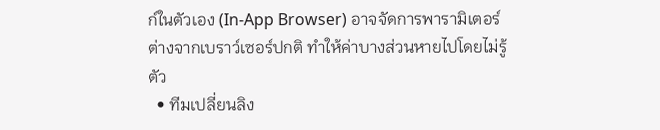ก์ในตัวเอง (In-App Browser) อาจจัดการพารามิเตอร์ต่างจากเบราว์เซอร์ปกติ ทำให้ค่าบางส่วนหายไปโดยไม่รู้ตัว
  • ทีมเปลี่ยนลิง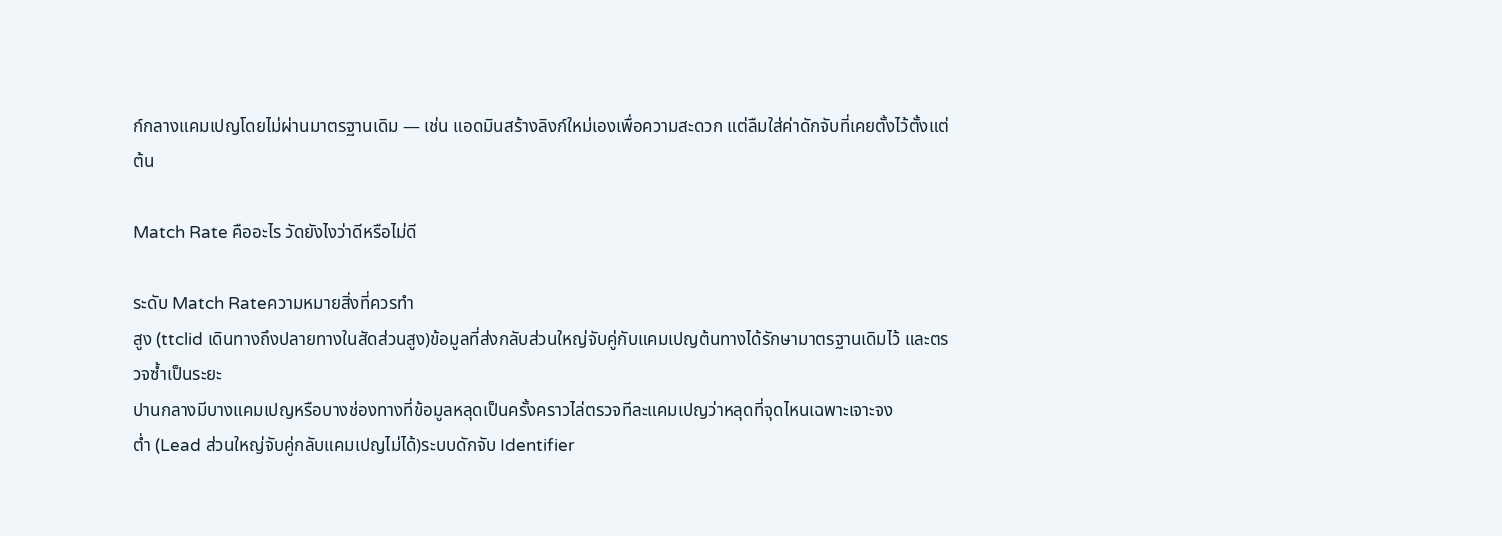ก์กลางแคมเปญโดยไม่ผ่านมาตรฐานเดิม — เช่น แอดมินสร้างลิงก์ใหม่เองเพื่อความสะดวก แต่ลืมใส่ค่าดักจับที่เคยตั้งไว้ตั้งแต่ต้น

Match Rate คืออะไร วัดยังไงว่าดีหรือไม่ดี

ระดับ Match Rateความหมายสิ่งที่ควรทำ
สูง (ttclid เดินทางถึงปลายทางในสัดส่วนสูง)ข้อมูลที่ส่งกลับส่วนใหญ่จับคู่กับแคมเปญต้นทางได้รักษามาตรฐานเดิมไว้ และตรวจซ้ำเป็นระยะ
ปานกลางมีบางแคมเปญหรือบางช่องทางที่ข้อมูลหลุดเป็นครั้งคราวไล่ตรวจทีละแคมเปญว่าหลุดที่จุดไหนเฉพาะเจาะจง
ต่ำ (Lead ส่วนใหญ่จับคู่กลับแคมเปญไม่ได้)ระบบดักจับ Identifier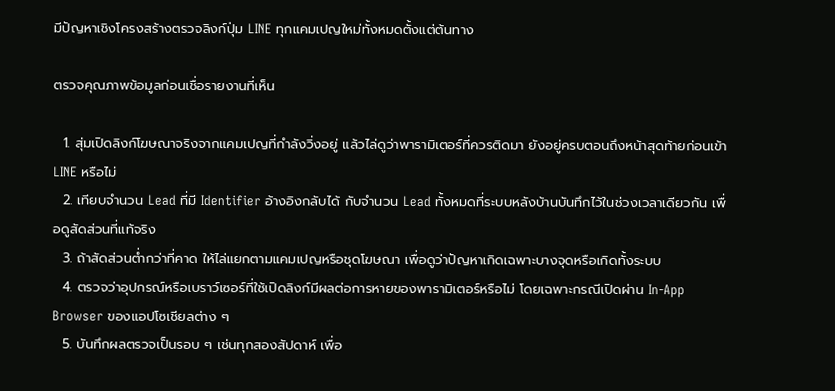มีปัญหาเชิงโครงสร้างตรวจลิงก์ปุ่ม LINE ทุกแคมเปญใหม่ทั้งหมดตั้งแต่ต้นทาง

ตรวจคุณภาพข้อมูลก่อนเชื่อรายงานที่เห็น

  1. สุ่มเปิดลิงก์โฆษณาจริงจากแคมเปญที่กำลังวิ่งอยู่ แล้วไล่ดูว่าพารามิเตอร์ที่ควรติดมา ยังอยู่ครบตอนถึงหน้าสุดท้ายก่อนเข้า LINE หรือไม่
  2. เทียบจำนวน Lead ที่มี Identifier อ้างอิงกลับได้ กับจำนวน Lead ทั้งหมดที่ระบบหลังบ้านบันทึกไว้ในช่วงเวลาเดียวกัน เพื่อดูสัดส่วนที่แท้จริง
  3. ถ้าสัดส่วนต่ำกว่าที่คาด ให้ไล่แยกตามแคมเปญหรือชุดโฆษณา เพื่อดูว่าปัญหาเกิดเฉพาะบางจุดหรือเกิดทั้งระบบ
  4. ตรวจว่าอุปกรณ์หรือเบราว์เซอร์ที่ใช้เปิดลิงก์มีผลต่อการหายของพารามิเตอร์หรือไม่ โดยเฉพาะกรณีเปิดผ่าน In-App Browser ของแอปโซเชียลต่าง ๆ
  5. บันทึกผลตรวจเป็นรอบ ๆ เช่นทุกสองสัปดาห์ เพื่อ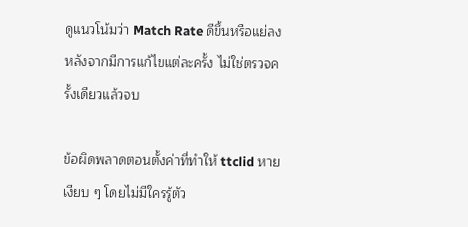ดูแนวโน้มว่า Match Rate ดีขึ้นหรือแย่ลงหลังจากมีการแก้ไขแต่ละครั้ง ไม่ใช่ตรวจครั้งเดียวแล้วจบ

ข้อผิดพลาดตอนตั้งค่าที่ทำให้ ttclid หายเงียบ ๆ โดยไม่มีใครรู้ตัว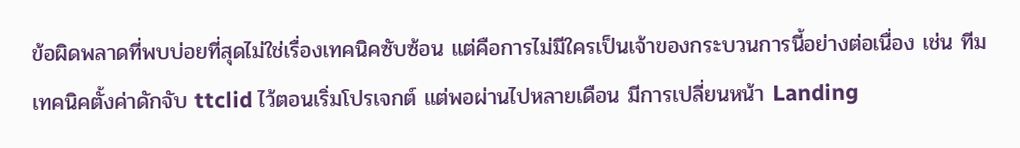ข้อผิดพลาดที่พบบ่อยที่สุดไม่ใช่เรื่องเทคนิคซับซ้อน แต่คือการไม่มีใครเป็นเจ้าของกระบวนการนี้อย่างต่อเนื่อง เช่น ทีมเทคนิคตั้งค่าดักจับ ttclid ไว้ตอนเริ่มโปรเจกต์ แต่พอผ่านไปหลายเดือน มีการเปลี่ยนหน้า Landing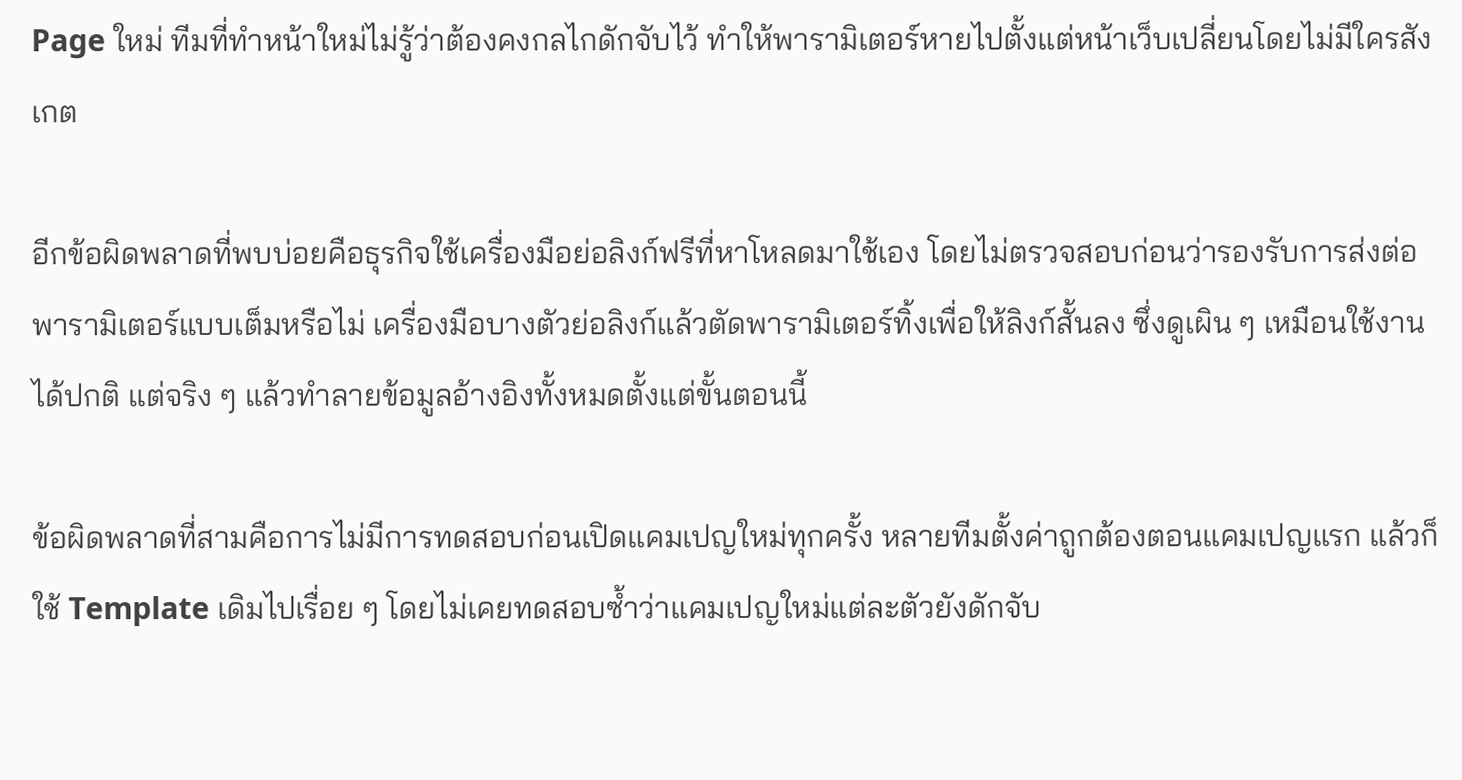Page ใหม่ ทีมที่ทำหน้าใหม่ไม่รู้ว่าต้องคงกลไกดักจับไว้ ทำให้พารามิเตอร์หายไปตั้งแต่หน้าเว็บเปลี่ยนโดยไม่มีใครสังเกต

อีกข้อผิดพลาดที่พบบ่อยคือธุรกิจใช้เครื่องมือย่อลิงก์ฟรีที่หาโหลดมาใช้เอง โดยไม่ตรวจสอบก่อนว่ารองรับการส่งต่อพารามิเตอร์แบบเต็มหรือไม่ เครื่องมือบางตัวย่อลิงก์แล้วตัดพารามิเตอร์ทิ้งเพื่อให้ลิงก์สั้นลง ซึ่งดูเผิน ๆ เหมือนใช้งานได้ปกติ แต่จริง ๆ แล้วทำลายข้อมูลอ้างอิงทั้งหมดตั้งแต่ขั้นตอนนี้

ข้อผิดพลาดที่สามคือการไม่มีการทดสอบก่อนเปิดแคมเปญใหม่ทุกครั้ง หลายทีมตั้งค่าถูกต้องตอนแคมเปญแรก แล้วก็ใช้ Template เดิมไปเรื่อย ๆ โดยไม่เคยทดสอบซ้ำว่าแคมเปญใหม่แต่ละตัวยังดักจับ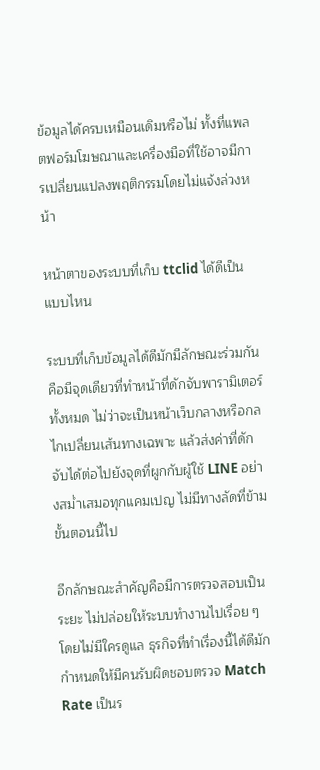ข้อมูลได้ครบเหมือนเดิมหรือไม่ ทั้งที่แพลตฟอร์มโฆษณาและเครื่องมือที่ใช้อาจมีการเปลี่ยนแปลงพฤติกรรมโดยไม่แจ้งล่วงหน้า

หน้าตาของระบบที่เก็บ ttclid ได้ดีเป็นแบบไหน

ระบบที่เก็บข้อมูลได้ดีมักมีลักษณะร่วมกันคือมีจุดเดียวที่ทำหน้าที่ดักจับพารามิเตอร์ทั้งหมด ไม่ว่าจะเป็นหน้าเว็บกลางหรือกลไกเปลี่ยนเส้นทางเฉพาะ แล้วส่งค่าที่ดักจับได้ต่อไปยังจุดที่ผูกกับผู้ใช้ LINE อย่างสม่ำเสมอทุกแคมเปญ ไม่มีทางลัดที่ข้ามขั้นตอนนี้ไป

อีกลักษณะสำคัญคือมีการตรวจสอบเป็นระยะ ไม่ปล่อยให้ระบบทำงานไปเรื่อย ๆ โดยไม่มีใครดูแล ธุรกิจที่ทำเรื่องนี้ได้ดีมักกำหนดให้มีคนรับผิดชอบตรวจ Match Rate เป็นร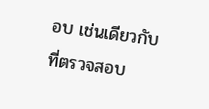อบ เช่นเดียวกับที่ตรวจสอบ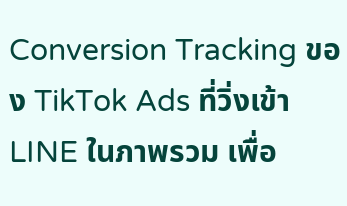Conversion Tracking ของ TikTok Ads ที่วิ่งเข้า LINE ในภาพรวม เพื่อ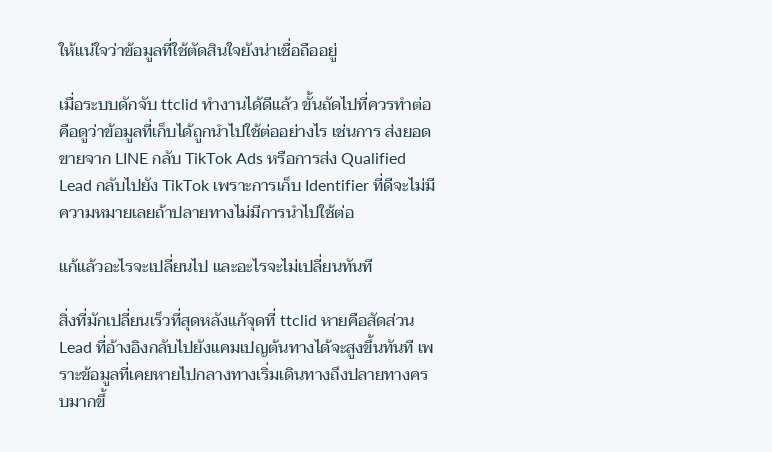ให้แน่ใจว่าข้อมูลที่ใช้ตัดสินใจยังน่าเชื่อถืออยู่

เมื่อระบบดักจับ ttclid ทำงานได้ดีแล้ว ขั้นถัดไปที่ควรทำต่อคือดูว่าข้อมูลที่เก็บได้ถูกนำไปใช้ต่ออย่างไร เช่นการ ส่งยอดขายจาก LINE กลับ TikTok Ads หรือการส่ง Qualified Lead กลับไปยัง TikTok เพราะการเก็บ Identifier ที่ดีจะไม่มีความหมายเลยถ้าปลายทางไม่มีการนำไปใช้ต่อ

แก้แล้วอะไรจะเปลี่ยนไป และอะไรจะไม่เปลี่ยนทันที

สิ่งที่มักเปลี่ยนเร็วที่สุดหลังแก้จุดที่ ttclid หายคือสัดส่วน Lead ที่อ้างอิงกลับไปยังแคมเปญต้นทางได้จะสูงขึ้นทันที เพราะข้อมูลที่เคยหายไปกลางทางเริ่มเดินทางถึงปลายทางครบมากขึ้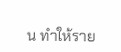น ทำให้ราย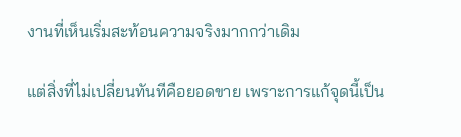งานที่เห็นเริ่มสะท้อนความจริงมากกว่าเดิม

แต่สิ่งที่ไม่เปลี่ยนทันทีคือยอดขาย เพราะการแก้จุดนี้เป็น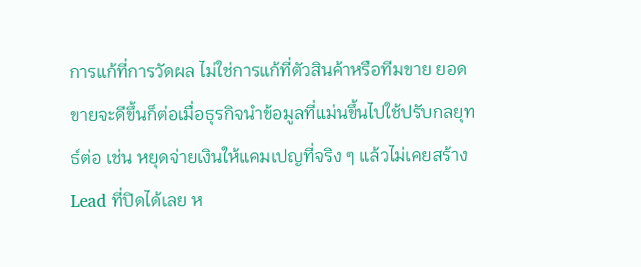การแก้ที่การวัดผล ไม่ใช่การแก้ที่ตัวสินค้าหรือทีมขาย ยอดขายจะดีขึ้นก็ต่อเมื่อธุรกิจนำข้อมูลที่แม่นขึ้นไปใช้ปรับกลยุทธ์ต่อ เช่น หยุดจ่ายเงินให้แคมเปญที่จริง ๆ แล้วไม่เคยสร้าง Lead ที่ปิดได้เลย ห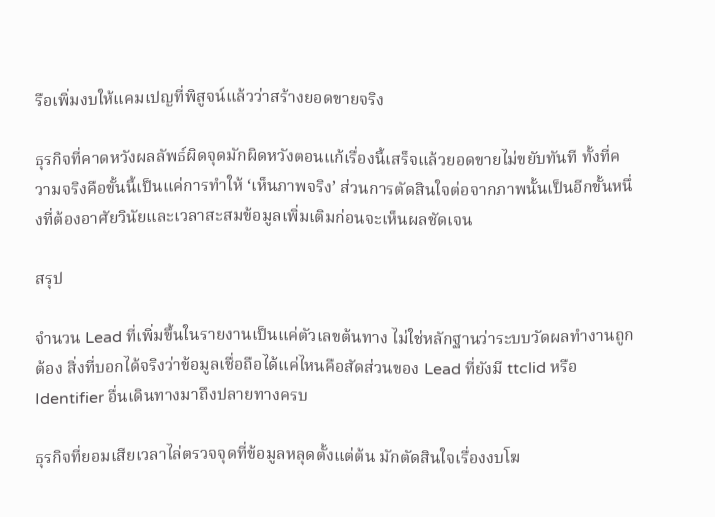รือเพิ่มงบให้แคมเปญที่พิสูจน์แล้วว่าสร้างยอดขายจริง

ธุรกิจที่คาดหวังผลลัพธ์ผิดจุดมักผิดหวังตอนแก้เรื่องนี้เสร็จแล้วยอดขายไม่ขยับทันที ทั้งที่ความจริงคือขั้นนี้เป็นแค่การทำให้ ‘เห็นภาพจริง’ ส่วนการตัดสินใจต่อจากภาพนั้นเป็นอีกขั้นหนึ่งที่ต้องอาศัยวินัยและเวลาสะสมข้อมูลเพิ่มเติมก่อนจะเห็นผลชัดเจน

สรุป

จำนวน Lead ที่เพิ่มขึ้นในรายงานเป็นแค่ตัวเลขต้นทาง ไม่ใช่หลักฐานว่าระบบวัดผลทำงานถูกต้อง สิ่งที่บอกได้จริงว่าข้อมูลเชื่อถือได้แค่ไหนคือสัดส่วนของ Lead ที่ยังมี ttclid หรือ Identifier อื่นเดินทางมาถึงปลายทางครบ

ธุรกิจที่ยอมเสียเวลาไล่ตรวจจุดที่ข้อมูลหลุดตั้งแต่ต้น มักตัดสินใจเรื่องงบโฆ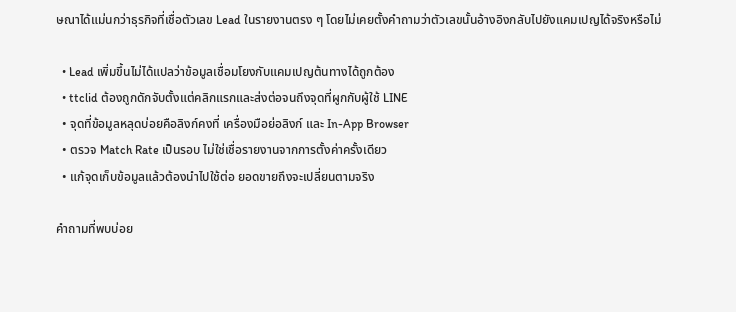ษณาได้แม่นกว่าธุรกิจที่เชื่อตัวเลข Lead ในรายงานตรง ๆ โดยไม่เคยตั้งคำถามว่าตัวเลขนั้นอ้างอิงกลับไปยังแคมเปญได้จริงหรือไม่

  • Lead เพิ่มขึ้นไม่ได้แปลว่าข้อมูลเชื่อมโยงกับแคมเปญต้นทางได้ถูกต้อง
  • ttclid ต้องถูกดักจับตั้งแต่คลิกแรกและส่งต่อจนถึงจุดที่ผูกกับผู้ใช้ LINE
  • จุดที่ข้อมูลหลุดบ่อยคือลิงก์คงที่ เครื่องมือย่อลิงก์ และ In-App Browser
  • ตรวจ Match Rate เป็นรอบ ไม่ใช่เชื่อรายงานจากการตั้งค่าครั้งเดียว
  • แก้จุดเก็บข้อมูลแล้วต้องนำไปใช้ต่อ ยอดขายถึงจะเปลี่ยนตามจริง

คำถามที่พบบ่อย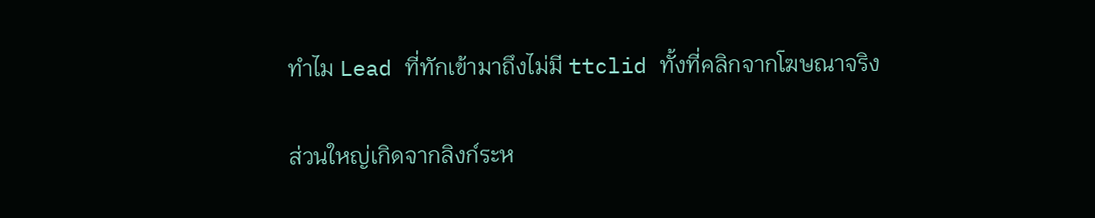ทำไม Lead ที่ทักเข้ามาถึงไม่มี ttclid ทั้งที่คลิกจากโฆษณาจริง

ส่วนใหญ่เกิดจากลิงก์ระห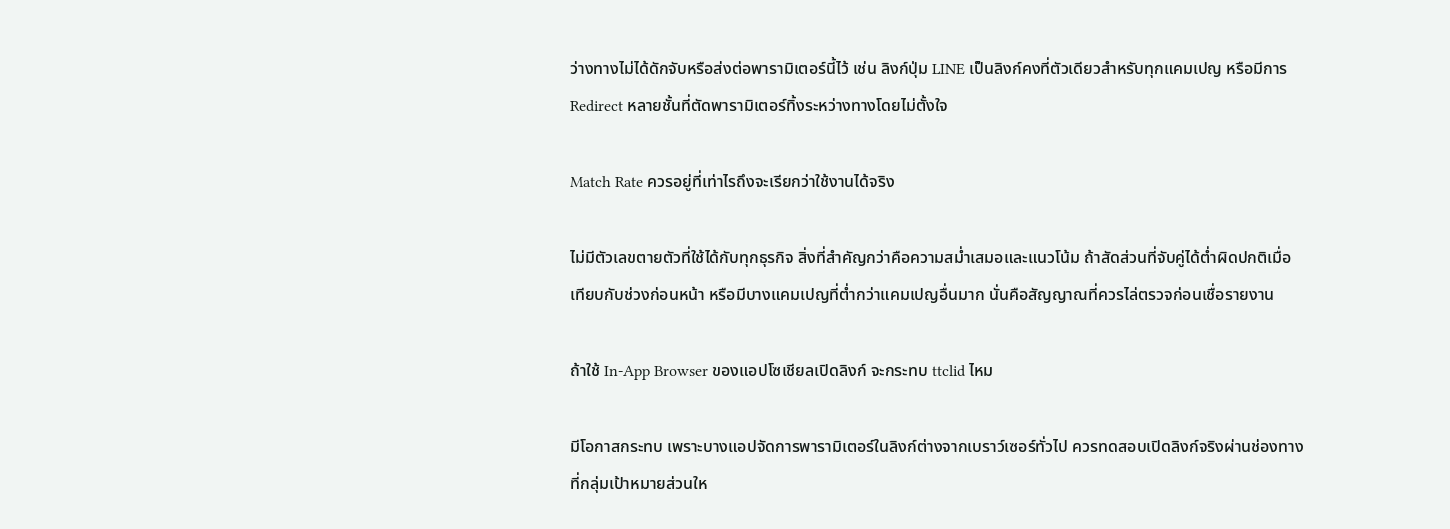ว่างทางไม่ได้ดักจับหรือส่งต่อพารามิเตอร์นี้ไว้ เช่น ลิงก์ปุ่ม LINE เป็นลิงก์คงที่ตัวเดียวสำหรับทุกแคมเปญ หรือมีการ Redirect หลายชั้นที่ตัดพารามิเตอร์ทิ้งระหว่างทางโดยไม่ตั้งใจ

Match Rate ควรอยู่ที่เท่าไรถึงจะเรียกว่าใช้งานได้จริง

ไม่มีตัวเลขตายตัวที่ใช้ได้กับทุกธุรกิจ สิ่งที่สำคัญกว่าคือความสม่ำเสมอและแนวโน้ม ถ้าสัดส่วนที่จับคู่ได้ต่ำผิดปกติเมื่อเทียบกับช่วงก่อนหน้า หรือมีบางแคมเปญที่ต่ำกว่าแคมเปญอื่นมาก นั่นคือสัญญาณที่ควรไล่ตรวจก่อนเชื่อรายงาน

ถ้าใช้ In-App Browser ของแอปโซเชียลเปิดลิงก์ จะกระทบ ttclid ไหม

มีโอกาสกระทบ เพราะบางแอปจัดการพารามิเตอร์ในลิงก์ต่างจากเบราว์เซอร์ทั่วไป ควรทดสอบเปิดลิงก์จริงผ่านช่องทางที่กลุ่มเป้าหมายส่วนให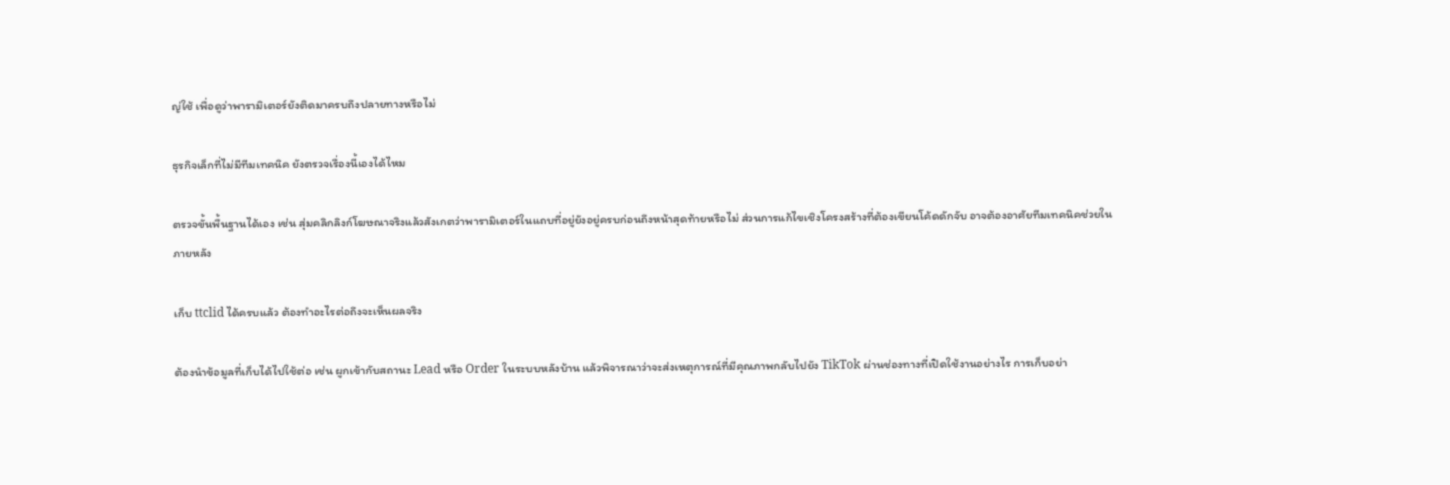ญ่ใช้ เพื่อดูว่าพารามิเตอร์ยังติดมาครบถึงปลายทางหรือไม่

ธุรกิจเล็กที่ไม่มีทีมเทคนิค ยังตรวจเรื่องนี้เองได้ไหม

ตรวจขั้นพื้นฐานได้เอง เช่น สุ่มคลิกลิงก์โฆษณาจริงแล้วสังเกตว่าพารามิเตอร์ในแถบที่อยู่ยังอยู่ครบก่อนถึงหน้าสุดท้ายหรือไม่ ส่วนการแก้ไขเชิงโครงสร้างที่ต้องเขียนโค้ดดักจับ อาจต้องอาศัยทีมเทคนิคช่วยในภายหลัง

เก็บ ttclid ได้ครบแล้ว ต้องทำอะไรต่อถึงจะเห็นผลจริง

ต้องนำข้อมูลที่เก็บได้ไปใช้ต่อ เช่น ผูกเข้ากับสถานะ Lead หรือ Order ในระบบหลังบ้าน แล้วพิจารณาว่าจะส่งเหตุการณ์ที่มีคุณภาพกลับไปยัง TikTok ผ่านช่องทางที่เปิดใช้งานอย่างไร การเก็บอย่า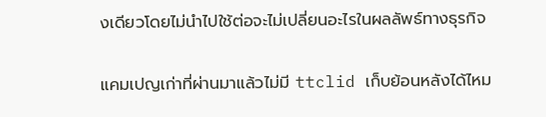งเดียวโดยไม่นำไปใช้ต่อจะไม่เปลี่ยนอะไรในผลลัพธ์ทางธุรกิจ

แคมเปญเก่าที่ผ่านมาแล้วไม่มี ttclid เก็บย้อนหลังได้ไหม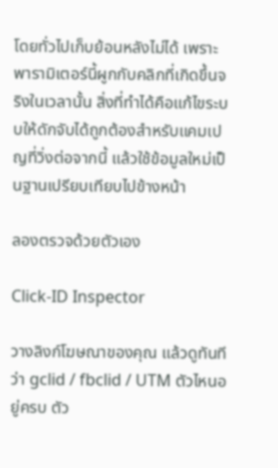โดยทั่วไปเก็บย้อนหลังไม่ได้ เพราะพารามิเตอร์นี้ผูกกับคลิกที่เกิดขึ้นจริงในเวลานั้น สิ่งที่ทำได้คือแก้ไขระบบให้ดักจับได้ถูกต้องสำหรับแคมเปญที่วิ่งต่อจากนี้ แล้วใช้ข้อมูลใหม่เป็นฐานเปรียบเทียบไปข้างหน้า

ลองตรวจด้วยตัวเอง

Click-ID Inspector

วางลิงก์โฆษณาของคุณ แล้วดูทันทีว่า gclid / fbclid / UTM ตัวไหนอยู่ครบ ตัว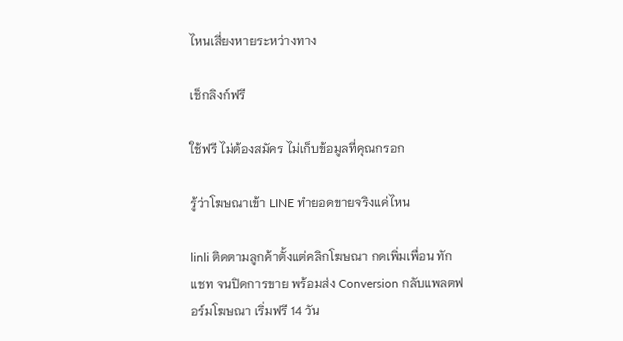ไหนเสี่ยงหายระหว่างทาง

เช็กลิงก์ฟรี

ใช้ฟรี ไม่ต้องสมัคร ไม่เก็บข้อมูลที่คุณกรอก

รู้ว่าโฆษณาเข้า LINE ทำยอดขายจริงแค่ไหน

linli ติดตามลูกค้าตั้งแต่คลิกโฆษณา กดเพิ่มเพื่อน ทักแชท จนปิดการขาย พร้อมส่ง Conversion กลับแพลตฟอร์มโฆษณา เริ่มฟรี 14 วัน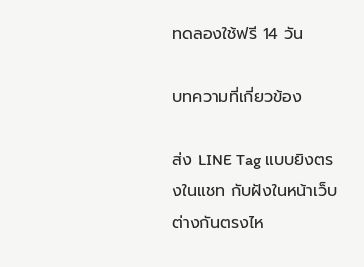ทดลองใช้ฟรี 14 วัน

บทความที่เกี่ยวข้อง

ส่ง LINE Tag แบบยิงตรงในแชท กับฝังในหน้าเว็บ ต่างกันตรงไห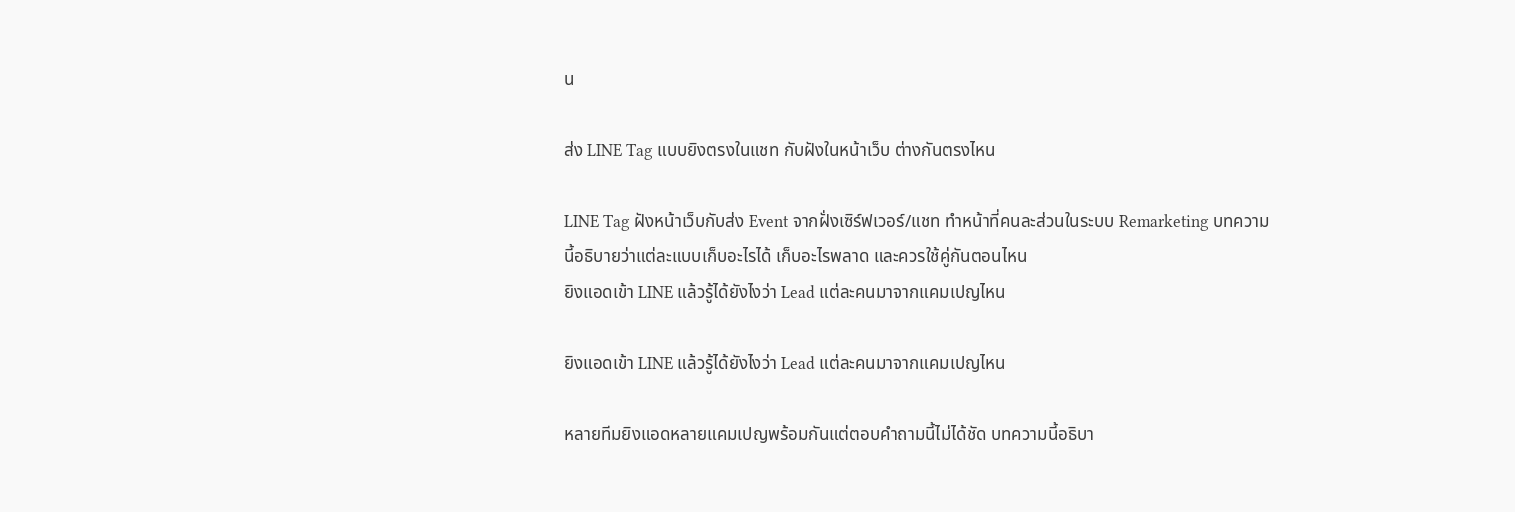น

ส่ง LINE Tag แบบยิงตรงในแชท กับฝังในหน้าเว็บ ต่างกันตรงไหน

LINE Tag ฝังหน้าเว็บกับส่ง Event จากฝั่งเซิร์ฟเวอร์/แชท ทำหน้าที่คนละส่วนในระบบ Remarketing บทความนี้อธิบายว่าแต่ละแบบเก็บอะไรได้ เก็บอะไรพลาด และควรใช้คู่กันตอนไหน
ยิงแอดเข้า LINE แล้วรู้ได้ยังไงว่า Lead แต่ละคนมาจากแคมเปญไหน

ยิงแอดเข้า LINE แล้วรู้ได้ยังไงว่า Lead แต่ละคนมาจากแคมเปญไหน

หลายทีมยิงแอดหลายแคมเปญพร้อมกันแต่ตอบคำถามนี้ไม่ได้ชัด บทความนี้อธิบา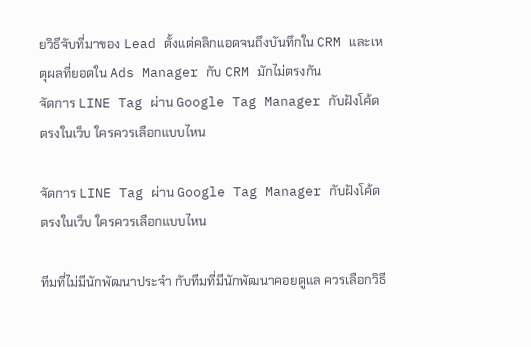ยวิธีจับที่มาของ Lead ตั้งแต่คลิกแอดจนถึงบันทึกใน CRM และเหตุผลที่ยอดใน Ads Manager กับ CRM มักไม่ตรงกัน
จัดการ LINE Tag ผ่าน Google Tag Manager กับฝังโค้ดตรงในเว็บ ใครควรเลือกแบบไหน

จัดการ LINE Tag ผ่าน Google Tag Manager กับฝังโค้ดตรงในเว็บ ใครควรเลือกแบบไหน

ทีมที่ไม่มีนักพัฒนาประจำ กับทีมที่มีนักพัฒนาคอยดูแล ควรเลือกวิธี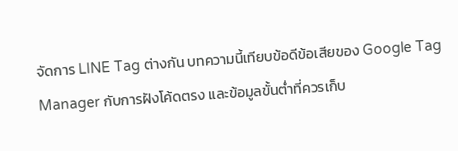จัดการ LINE Tag ต่างกัน บทความนี้เทียบข้อดีข้อเสียของ Google Tag Manager กับการฝังโค้ดตรง และข้อมูลขั้นต่ำที่ควรเก็บ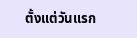ตั้งแต่วันแรก